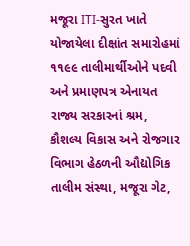મજૂરા ITI-સુરત ખાતે યોજાયેલા દીક્ષાંત સમારોહમાં ૧૧૯૯ તાલીમાર્થીઓને પદવી અને પ્રમાણપત્ર એનાયત
રાજ્ય સરકારનાં શ્રમ, કૌશલ્ય વિકાસ અને રોજગાર વિભાગ હેઠળની ઔદ્યોગિક તાલીમ સંસ્થા, મજૂરા ગેટ,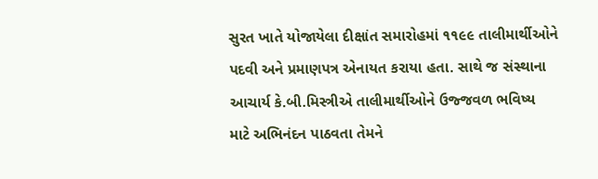સુરત ખાતે યોજાયેલા દીક્ષાંત સમારોહમાં ૧૧૯૯ તાલીમાર્થીઓને પદવી અને પ્રમાણપત્ર એનાયત કરાયા હતા. સાથે જ સંસ્થાના આચાર્ય કે.બી.મિસ્ત્રીએ તાલીમાર્થીઓને ઉજ્જવળ ભવિષ્ય માટે અભિનંદન પાઠવતા તેમને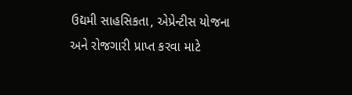ઉદ્યમી સાહસિકતા, એપ્રેન્ટીસ યોજના અને રોજગારી પ્રાપ્ત કરવા માટે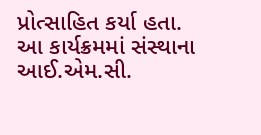પ્રોત્સાહિત કર્યા હતા.
આ કાર્યક્રમમાં સંસ્થાના આઈ.એમ.સી.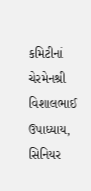કમિટીનાં ચેરમેનશ્રી વિશાલભાઈ ઉપાધ્યાય, સિનિયર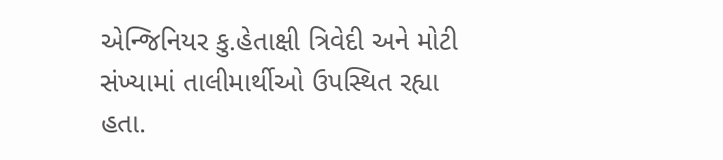એન્જિનિયર કુ.હેતાક્ષી ત્રિવેદી અને મોટી સંખ્યામાં તાલીમાર્થીઓ ઉપસ્થિત રહ્યા હતા.